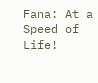Fana: At a Speed of Life!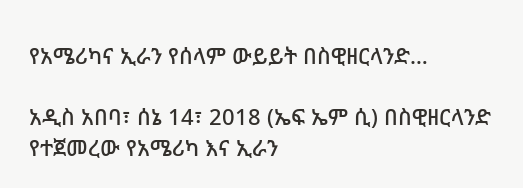የአሜሪካና ኢራን የሰላም ውይይት በስዊዘርላንድ…

አዲስ አበባ፣ ሰኔ 14፣ 2018 (ኤፍ ኤም ሲ) በስዊዘርላንድ የተጀመረው የአሜሪካ እና ኢራን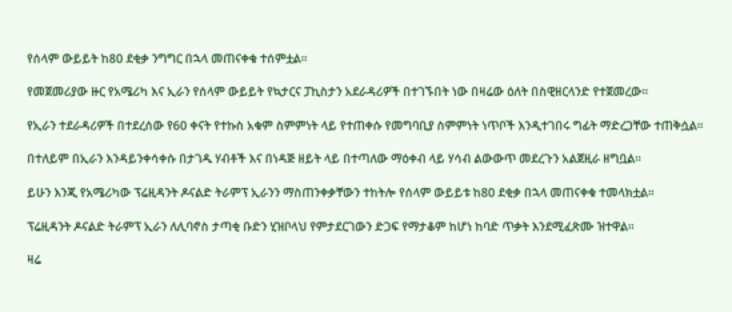የሰላም ውይይት ከ80 ደቂቃ ንግግር በኋላ መጠናቀቁ ተሰምቷል፡፡

የመጀመሪያው ዙር የአሜሪካ እና ኢራን የሰላም ውይይት የኳታርና ፓኪስታን አደራዳሪዎች በተገኙበት ነው በዛሬው ዕለት በስዊዘርላንድ የተጀመረው፡፡

የኢራን ተደራዳሪዎች በተደረሰው የ60 ቀናት የተኩስ አቁም ስምምነት ላይ የተጠቀሱ የመግባቢያ ስምምነት ነጥቦች እንዲተገበሩ ግፊት ማድረጋቸው ተጠቅሷል፡፡

በተለይም በኢራን እንዳይንቀሳቀሱ በታገዱ ሃብቶች እና በነዳጅ ዘይት ላይ በተጣለው ማዕቀብ ላይ ሃሳብ ልውውጥ መደረጉን አልጀዚራ ዘግቧል፡፡

ይሁን እንጂ የአሜሪካው ፕሬዚዳንት ዶናልድ ትራምፕ ኢራንን ማስጠንቀቃቸውን ተከትሎ የሰላም ውይይቱ ከ80 ደቂቃ በኋላ መጠናቀቁ ተመላክቷል፡፡

ፕሬዚዳንት ዶናልድ ትራምፕ ኢራን ለሊባኖስ ታጣቂ ቡድን ሂዝቦላህ የምታደርገውን ድጋፍ የማታቆም ከሆነ ከባድ ጥቃት እንደሚፈጽሙ ዝተዋል፡፡

ዛሬ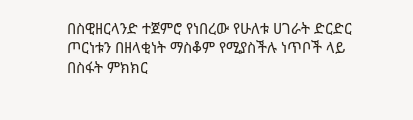በስዊዘርላንድ ተጀምሮ የነበረው የሁለቱ ሀገራት ድርድር ጦርነቱን በዘላቂነት ማስቆም የሚያስችሉ ነጥቦች ላይ በስፋት ምክክር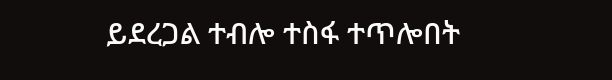ይደረጋል ተብሎ ተስፋ ተጥሎበት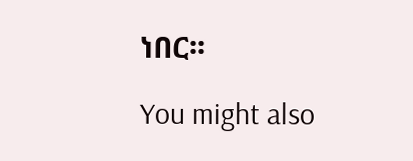ነበር፡፡

You might also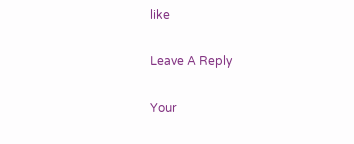like

Leave A Reply

Your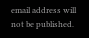email address will not be published.